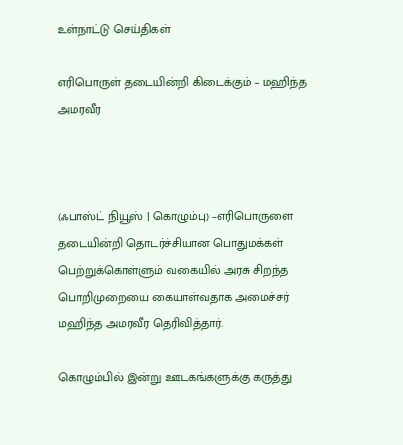உள்நாட்டு செய்திகள்

எரிபொருள் தடையின்றி கிடைக்கும் – மஹிந்த அமரவீர



(ஃபாஸ்ட் நியூஸ் | கொழும்பு) –எரிபொருளை தடையின்றி தொடர்ச்சியான பொதுமக்கள் பெற்றுக்கொள்ளும் வகையில் அரசு சிறந்த பொறிமுறையை கையாள்வதாக அமைச்சர் மஹிந்த அமரவீர தெரிவித்தார்.

கொழும்பில் இன்று ஊடகங்களுக்கு கருத்து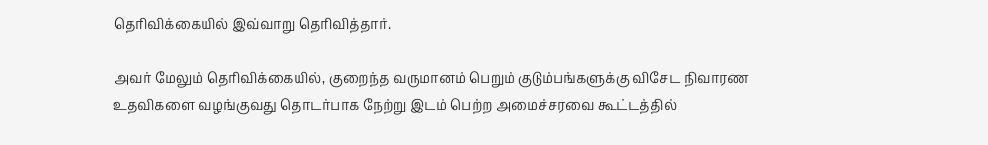தெரிவிக்கையில் இவ்வாறு தெரிவித்தார்.

அவர் மேலும் தெரிவிக்கையில், குறைந்த வருமானம் பெறும் குடும்பங்களுக்கு விசேட நிவாரண உதவிகளை வழங்குவது தொடர்பாக நேற்று இடம் பெற்ற அமைச்சரவை கூட்டத்தில்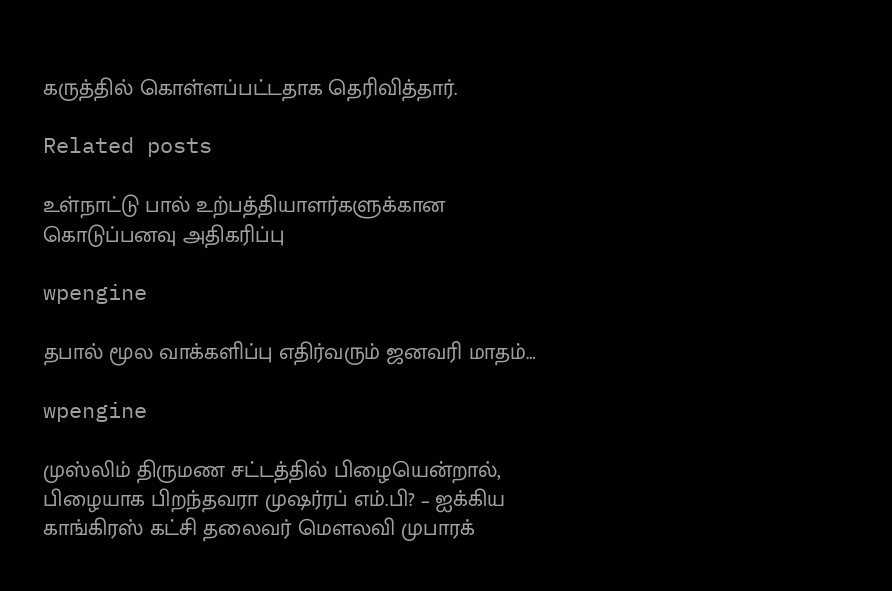கருத்தில் கொள்ளப்பட்டதாக தெரிவித்தார்.

Related posts

உள்நாட்டு பால் உற்பத்தியாளர்களுக்கான கொடுப்பனவு அதிகரிப்பு

wpengine

தபால் மூல வாக்களிப்பு எதிர்வரும் ஜனவரி மாதம்…

wpengine

முஸ்லிம் திருமண சட்டத்தில் பிழையென்றால், பிழையாக பிறந்தவரா முஷர்ரப் எம்.பி? – ஐக்கிய காங்கிரஸ் கட்சி தலைவர் மௌலவி முபாரக்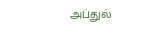அப்துல்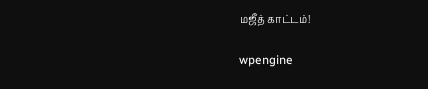மஜீத் காட்டம்!

wpengine